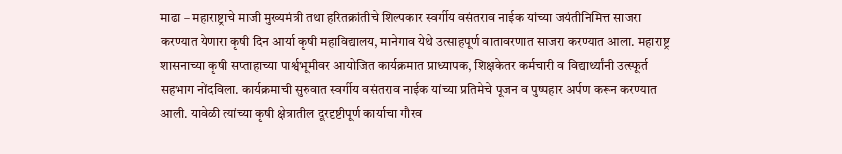माढा – महाराष्ट्राचे माजी मुख्यमंत्री तथा हरितक्रांतीचे शिल्पकार स्वर्गीय वसंतराव नाईक यांच्या जयंतीनिमित्त साजरा करण्यात येणारा कृषी दिन आर्या कृषी महाविद्यालय, मानेगाव येथे उत्साहपूर्ण वातावरणात साजरा करण्यात आला. महाराष्ट्र शासनाच्या कृषी सप्ताहाच्या पार्श्वभूमीवर आयोजित कार्यक्रमात प्राध्यापक, शिक्षकेतर कर्मचारी व विद्यार्थ्यांनी उत्स्फूर्त सहभाग नोंदविला. कार्यक्रमाची सुरुवात स्वर्गीय वसंतराव नाईक यांच्या प्रतिमेचे पूजन व पुष्पहार अर्पण करून करण्यात आली. यावेळी त्यांच्या कृषी क्षेत्रातील दूरदृष्टीपूर्ण कार्याचा गौरव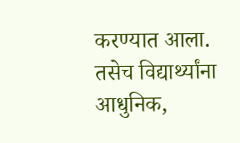करण्यात आला. तसेच विद्यार्थ्यांना आधुनिक,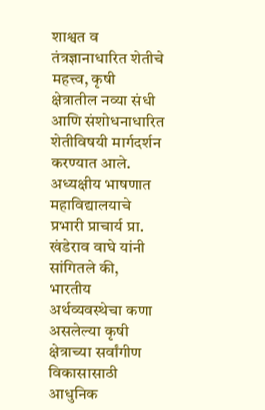शाश्वत व तंत्रज्ञानाधारित शेतीचे महत्त्व, कृषी क्षेत्रातील नव्या संधी आणि संशोधनाधारित शेतीविषयी मार्गदर्शन करण्यात आले.
अध्यक्षीय भाषणात महाविद्यालयाचे प्रभारी प्राचार्य प्रा. खंडेराव वाघे यांनी सांगितले की, भारतीय अर्थव्यवस्थेचा कणा असलेल्या कृषी क्षेत्राच्या सर्वांगीण विकासासाठी आधुनिक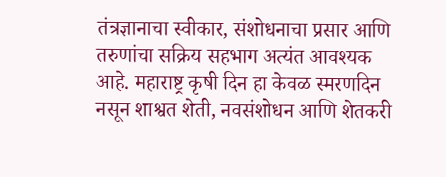तंत्रज्ञानाचा स्वीकार, संशोधनाचा प्रसार आणि तरुणांचा सक्रिय सहभाग अत्यंत आवश्यक आहे. महाराष्ट्र कृषी दिन हा केवळ स्मरणदिन नसून शाश्वत शेती, नवसंशोधन आणि शेतकरी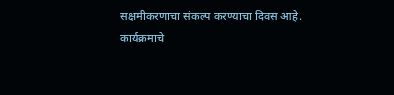सक्षमीकरणाचा संकल्प करण्याचा दिवस आहे.
कार्यक्रमाचे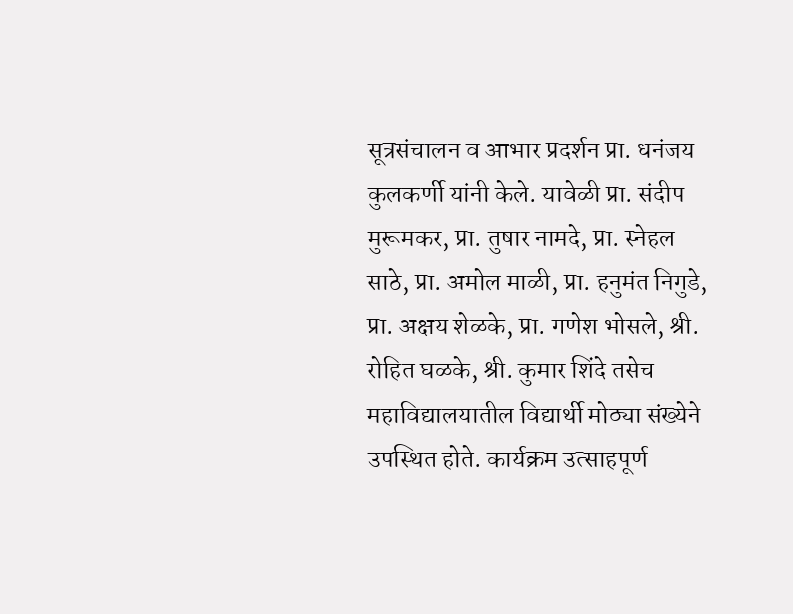सूत्रसंचालन व आभार प्रदर्शन प्रा. धनंजय कुलकर्णी यांनी केले. यावेळी प्रा. संदीप मुरूमकर, प्रा. तुषार नामदे, प्रा. स्नेहल साठे, प्रा. अमोल माळी, प्रा. हनुमंत निगुडे, प्रा. अक्षय शेळके, प्रा. गणेश भोसले, श्री. रोहित घळके, श्री. कुमार शिंदे तसेच महाविद्यालयातील विद्यार्थी मोठ्या संख्येने उपस्थित होते. कार्यक्रम उत्साहपूर्ण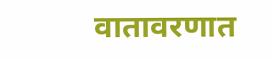वातावरणात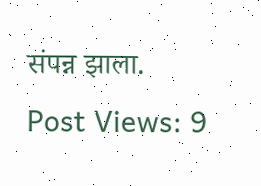संपन्न झाला.
Post Views: 9